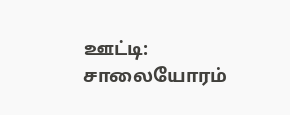ஊட்டி: சாலையோரம்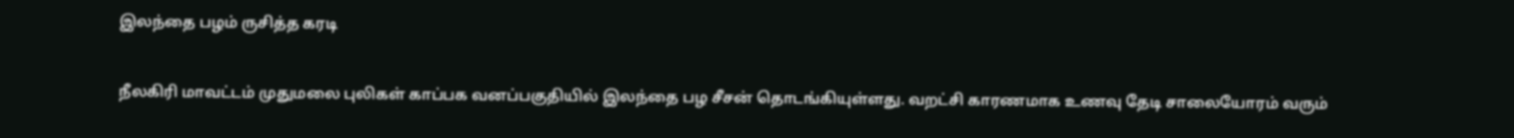இலந்தை பழம் ருசித்த கரடி

நீலகிரி மாவட்டம் முதுமலை புலிகள் காப்பக வனப்பகுதியில் இலந்தை பழ சீசன் தொடங்கியுள்ளது. வறட்சி காரணமாக உணவு தேடி சாலையோரம் வரும்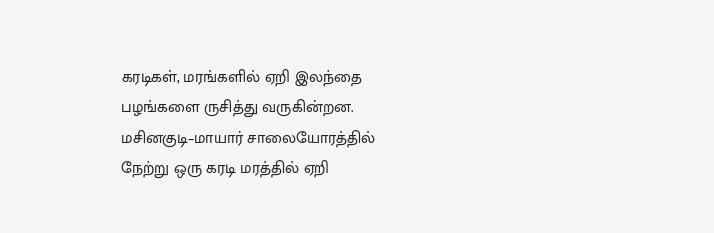கரடிகள், மரங்களில் ஏறி இலந்தை பழங்களை ருசித்து வருகின்றன. மசினகுடி–மாயார் சாலையோரத்தில் நேற்று ஒரு கரடி மரத்தில் ஏறி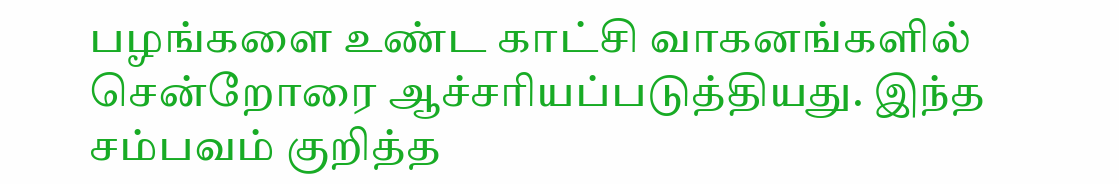பழங்களை உண்ட காட்சி வாகனங்களில் சென்றோரை ஆச்சரியப்படுத்தியது. இந்த சம்பவம் குறித்த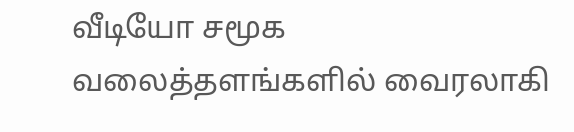வீடியோ சமூக வலைத்தளங்களில் வைரலாகி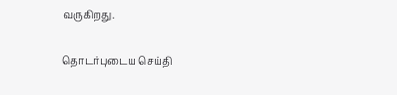வருகிறது.

தொடர்புடைய செய்தி